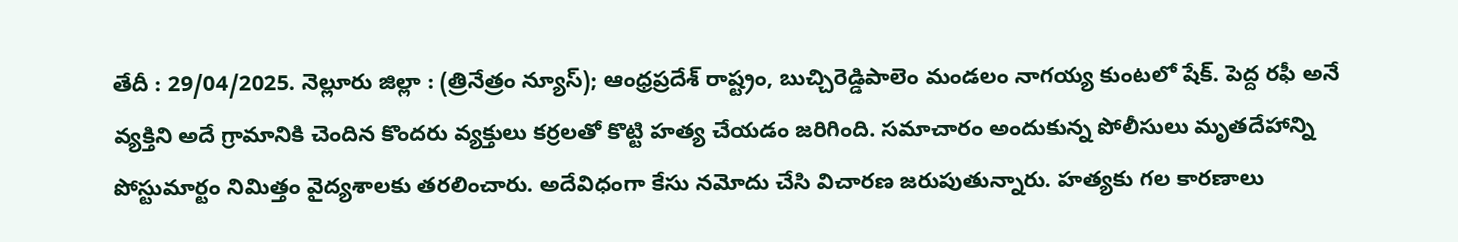తేదీ : 29/04/2025. నెల్లూరు జిల్లా : (త్రినేత్రం న్యూస్); ఆంధ్రప్రదేశ్ రాష్ట్రం, బుచ్చిరెడ్డిపాలెం మండలం నాగయ్య కుంటలో షేక్. పెద్ద రఫీ అనే వ్యక్తిని అదే గ్రామానికి చెందిన కొందరు వ్యక్తులు కర్రలతో కొట్టి హత్య చేయడం జరిగింది. సమాచారం అందుకున్న పోలీసులు మృతదేహాన్ని పోస్టుమార్టం నిమిత్తం వైద్యశాలకు తరలించారు. అదేవిధంగా కేసు నమోదు చేసి విచారణ జరుపుతున్నారు. హత్యకు గల కారణాలు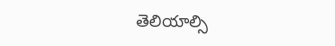తెలియాల్సి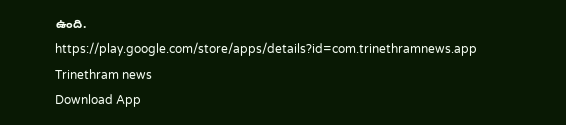ఉంది.
https://play.google.com/store/apps/details?id=com.trinethramnews.app
Trinethram news
Download App